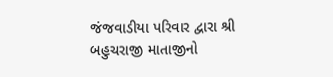જંજવાડીયા પરિવાર દ્વારા શ્રી બહુચરાજી માતાજીનો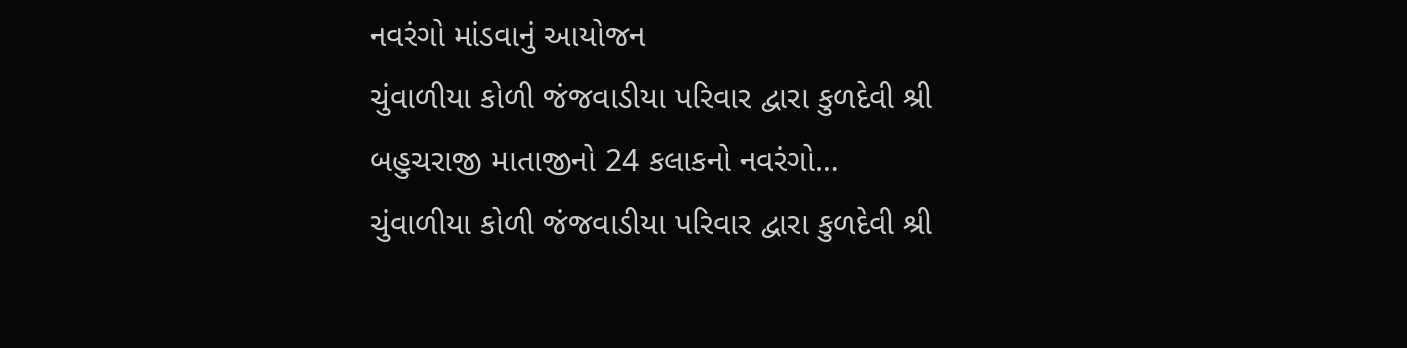નવરંગો માંડવાનું આયોજન
ચુંવાળીયા કોળી જંજવાડીયા પરિવાર દ્વારા કુળદેવી શ્રી બહુચરાજી માતાજીનો 24 કલાકનો નવરંગો…
ચુંવાળીયા કોળી જંજવાડીયા પરિવાર દ્વારા કુળદેવી શ્રી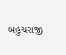બહુચરાજી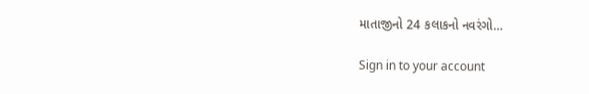માતાજીનો 24 કલાકનો નવરંગો…

Sign in to your account